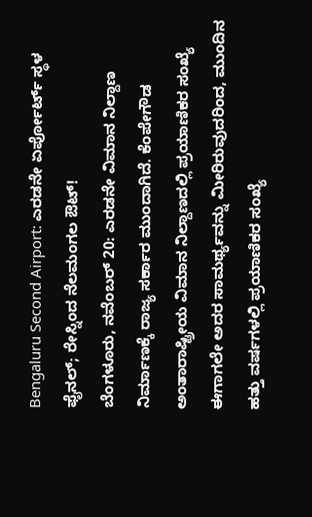Bengaluru Second Airport: ಎರಡನೇ ಏರ್ಪೋರ್ಟ್ ಸ್ಥಳ ಫೈನಲ್; ರೇಸ್ನಿಂದ ನೆಲಮಂಗಲ ಔಟ್!
ಬೆಂಗಳೂರು, ನವೆಂಬರ್ 20: ಎರಡನೇ ವಿಮಾನ ನಿಲ್ದಾಣ ನಿರ್ಮಾಣಕ್ಕೆ ರಾಜ್ಯ ಸರ್ಕಾರ ಮುಂದಾಗಿದೆ. ಕೆಂಪೇಗೌಡ ಅಂತಾರಾಷ್ಟ್ರೀಯ ವಿಮಾನ ನಿಲ್ದಾಣದಲ್ಲಿ ಪ್ರಯಾಣಿಕರ ಸಂಖ್ಯೆ ಈಗಾಗಲೇ ಅದರ ಸಾಮರ್ಥ್ಯವನ್ನು ಮೀರಿರುವುದರಿಂದ, ಮುಂದಿನ ಹತ್ತು ವರ್ಷಗಳಲ್ಲಿ ಪ್ರಯಾಣಿಕರ ಸಂಖ್ಯೆ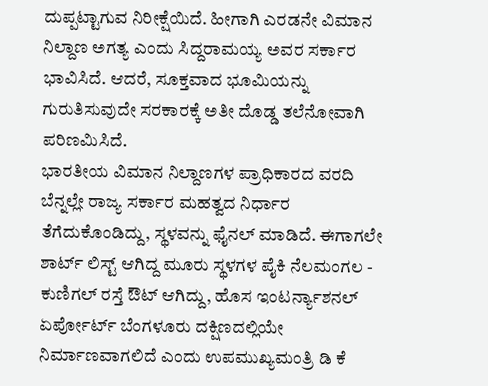ದುಪ್ಪಟ್ಟಾಗುವ ನಿರೀಕ್ಷೆಯಿದೆ. ಹೀಗಾಗಿ ಎರಡನೇ ವಿಮಾನ ನಿಲ್ದಾಣ ಅಗತ್ಯ ಎಂದು ಸಿದ್ದರಾಮಯ್ಯ ಅವರ ಸರ್ಕಾರ ಭಾವಿಸಿದೆ. ಆದರೆ, ಸೂಕ್ತವಾದ ಭೂಮಿಯನ್ನು ಗುರುತಿಸುವುದೇ ಸರಕಾರಕ್ಕೆ ಅತೀ ದೊಡ್ಡ ತಲೆನೋವಾಗಿ ಪರಿಣಮಿಸಿದೆ.
ಭಾರತೀಯ ವಿಮಾನ ನಿಲ್ದಾಣಗಳ ಪ್ರಾಧಿಕಾರದ ವರದಿ ಬೆನ್ನಲ್ಲೇ ರಾಜ್ಯ ಸರ್ಕಾರ ಮಹತ್ವದ ನಿರ್ಧಾರ ತೆಗೆದುಕೊಂಡಿದ್ದು, ಸ್ಥಳವನ್ನು ಫೈನಲ್ ಮಾಡಿದೆ. ಈಗಾಗಲೇ ಶಾರ್ಟ್ ಲಿಸ್ಟ್ ಆಗಿದ್ದ ಮೂರು ಸ್ಥಳಗಳ ಪೈಕಿ ನೆಲಮಂಗಲ - ಕುಣಿಗಲ್ ರಸ್ತೆ ಔಟ್ ಆಗಿದ್ದು, ಹೊಸ ಇಂಟರ್ನ್ಯಾಶನಲ್ ಏರ್ಪೋರ್ಟ್ ಬೆಂಗಳೂರು ದಕ್ಷಿಣದಲ್ಲಿಯೇ ನಿರ್ಮಾಣವಾಗಲಿದೆ ಎಂದು ಉಪಮುಖ್ಯಮಂತ್ರಿ ಡಿ ಕೆ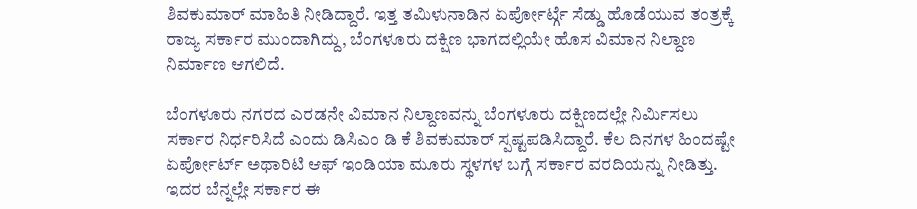ಶಿವಕುಮಾರ್ ಮಾಹಿತಿ ನೀಡಿದ್ದಾರೆ. ಇತ್ತ ತಮಿಳುನಾಡಿನ ಏರ್ಪೋರ್ಟ್ಗೆ ಸೆಡ್ಡು ಹೊಡೆಯುವ ತಂತ್ರಕ್ಕೆ ರಾಜ್ಯ ಸರ್ಕಾರ ಮುಂದಾಗಿದ್ದು, ಬೆಂಗಳೂರು ದಕ್ಷಿಣ ಭಾಗದಲ್ಲಿಯೇ ಹೊಸ ವಿಮಾನ ನಿಲ್ದಾಣ ನಿರ್ಮಾಣ ಆಗಲಿದೆ.

ಬೆಂಗಳೂರು ನಗರದ ಎರಡನೇ ವಿಮಾನ ನಿಲ್ದಾಣವನ್ನು ಬೆಂಗಳೂರು ದಕ್ಷಿಣದಲ್ಲೇ ನಿರ್ಮಿಸಲು ಸರ್ಕಾರ ನಿರ್ಧರಿಸಿದೆ ಎಂದು ಡಿಸಿಎಂ ಡಿ ಕೆ ಶಿವಕುಮಾರ್ ಸ್ಪಷ್ಟಪಡಿಸಿದ್ದಾರೆ. ಕೆಲ ದಿನಗಳ ಹಿಂದಷ್ಟೇ ಏರ್ಪೋರ್ಟ್ ಅಥಾರಿಟಿ ಆಫ್ ಇಂಡಿಯಾ ಮೂರು ಸ್ಥಳಗಳ ಬಗ್ಗೆ ಸರ್ಕಾರ ವರದಿಯನ್ನು ನೀಡಿತ್ತು. ಇದರ ಬೆನ್ನಲ್ಲೇ ಸರ್ಕಾರ ಈ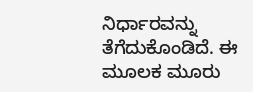ನಿರ್ಧಾರವನ್ನು ತೆಗೆದುಕೊಂಡಿದೆ. ಈ ಮೂಲಕ ಮೂರು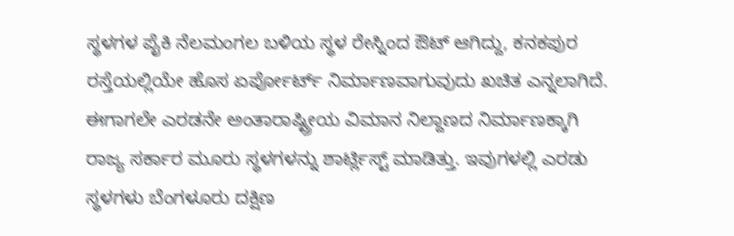ಸ್ಥಳಗಳ ಪೈಕಿ ನೆಲಮಂಗಲ ಬಳಿಯ ಸ್ಥಳ ರೇಸ್ನಿಂದ ಔಟ್ ಆಗಿದ್ದು, ಕನಕಪುರ ರಸ್ತೆಯಲ್ಲಿಯೇ ಹೊಸ ಏರ್ಪೋರ್ಟ್ ನಿರ್ಮಾಣವಾಗುವುದು ಖಚಿತ ಎನ್ನಲಾಗಿದೆ.
ಈಗಾಗಲೇ ಎರಡನೇ ಅಂತಾರಾಷ್ಟ್ರೀಯ ವಿಮಾನ ನಿಲ್ದಾಣದ ನಿರ್ಮಾಣಕ್ಕಾಗಿ ರಾಜ್ಯ ಸರ್ಕಾರ ಮೂರು ಸ್ಥಳಗಳನ್ನು ಶಾರ್ಟ್ಲಿಸ್ಟ್ ಮಾಡಿತ್ತು. ಇವುಗಳಲ್ಲಿ ಎರಡು ಸ್ಥಳಗಳು ಬೆಂಗಳೂರು ದಕ್ಷಿಣ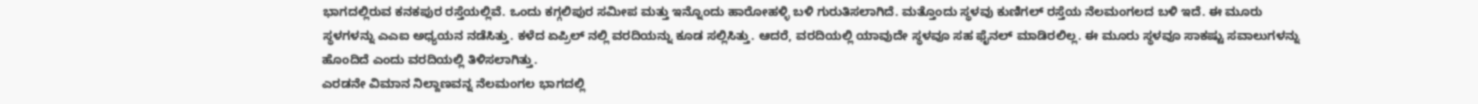ಭಾಗದಲ್ಲಿರುವ ಕನಕಪುರ ರಸ್ತೆಯಲ್ಲಿವೆ. ಒಂದು ಕಗ್ಗಲಿಪುರ ಸಮೀಪ ಮತ್ತು ಇನ್ನೊಂದು ಹಾರೋಹಳ್ಳಿ ಬಳಿ ಗುರುತಿಸಲಾಗಿದೆ. ಮತ್ತೊಂದು ಸ್ಥಳವು ಕುಣಿಗಲ್ ರಸ್ತೆಯ ನೆಲಮಂಗಲದ ಬಳಿ ಇದೆ. ಈ ಮೂರು ಸ್ಥಳಗಳನ್ನು ಎಎಐ ಅಧ್ಯಯನ ನಡೆಸಿತ್ತು. ಕಳೆದ ಏಪ್ರಿಲ್ ನಲ್ಲಿ ವರದಿಯನ್ನು ಕೂಡ ಸಲ್ಲಿಸಿತ್ತು. ಆದರೆ, ವರದಿಯಲ್ಲಿ ಯಾವುದೇ ಸ್ಥಳವೂ ಸಹ ಫೈನಲ್ ಮಾಡಿರಲಿಲ್ಲ. ಈ ಮೂರು ಸ್ಥಳವೂ ಸಾಕಷ್ಟು ಸವಾಲುಗಳನ್ನು ಹೊಂದಿದೆ ಎಂದು ವರದಿಯಲ್ಲಿ ತಿಳಿಸಲಾಗಿತ್ತು.
ಎರಡನೇ ವಿಮಾನ ನಿಲ್ದಾಣವನ್ನ ನೆಲಮಂಗಲ ಭಾಗದಲ್ಲಿ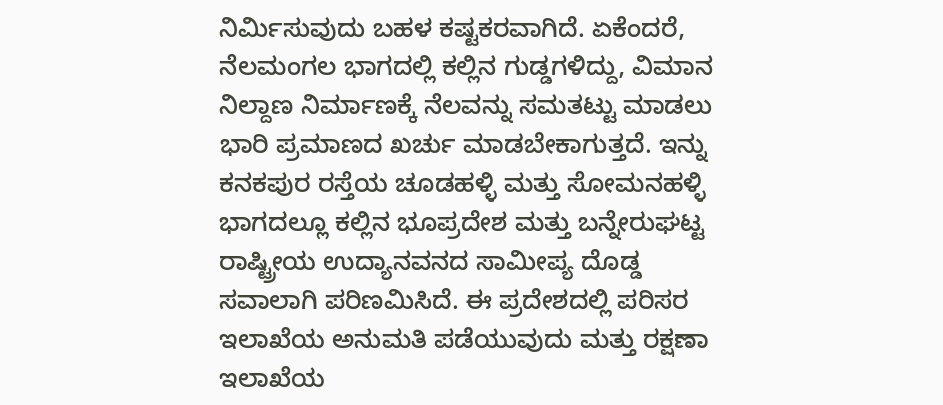ನಿರ್ಮಿಸುವುದು ಬಹಳ ಕಷ್ಟಕರವಾಗಿದೆ. ಏಕೆಂದರೆ, ನೆಲಮಂಗಲ ಭಾಗದಲ್ಲಿ ಕಲ್ಲಿನ ಗುಡ್ಡಗಳಿದ್ದು, ವಿಮಾನ ನಿಲ್ದಾಣ ನಿರ್ಮಾಣಕ್ಕೆ ನೆಲವನ್ನು ಸಮತಟ್ಟು ಮಾಡಲು ಭಾರಿ ಪ್ರಮಾಣದ ಖರ್ಚು ಮಾಡಬೇಕಾಗುತ್ತದೆ. ಇನ್ನು ಕನಕಪುರ ರಸ್ತೆಯ ಚೂಡಹಳ್ಳಿ ಮತ್ತು ಸೋಮನಹಳ್ಳಿ ಭಾಗದಲ್ಲೂ ಕಲ್ಲಿನ ಭೂಪ್ರದೇಶ ಮತ್ತು ಬನ್ನೇರುಘಟ್ಟ ರಾಷ್ಟ್ರೀಯ ಉದ್ಯಾನವನದ ಸಾಮೀಪ್ಯ ದೊಡ್ಡ ಸವಾಲಾಗಿ ಪರಿಣಮಿಸಿದೆ. ಈ ಪ್ರದೇಶದಲ್ಲಿ ಪರಿಸರ ಇಲಾಖೆಯ ಅನುಮತಿ ಪಡೆಯುವುದು ಮತ್ತು ರಕ್ಷಣಾ ಇಲಾಖೆಯ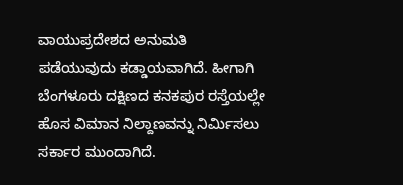ವಾಯುಪ್ರದೇಶದ ಅನುಮತಿ ಪಡೆಯುವುದು ಕಡ್ಡಾಯವಾಗಿದೆ. ಹೀಗಾಗಿ ಬೆಂಗಳೂರು ದಕ್ಷಿಣದ ಕನಕಪುರ ರಸ್ತೆಯಲ್ಲೇ ಹೊಸ ವಿಮಾನ ನಿಲ್ದಾಣವನ್ನು ನಿರ್ಮಿಸಲು ಸರ್ಕಾರ ಮುಂದಾಗಿದೆ.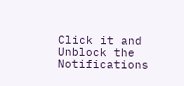Click it and Unblock the Notifications